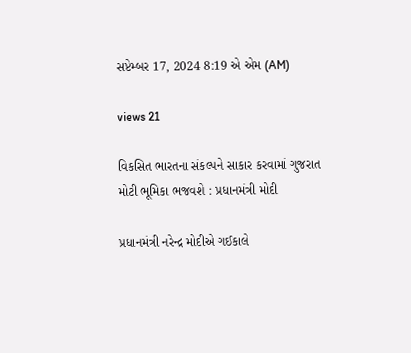સપ્ટેમ્બર 17, 2024 8:19 એ એમ (AM)

views 21

વિકસિત ભારતના સંકલ્પને સાકાર કરવામાં ગુજરાત મોટી ભૂમિકા ભજવશે : પ્રધાનમંત્રી મોદી

પ્રધાનમંત્રી નરેન્દ્ર મોદીએ ગઈકાલે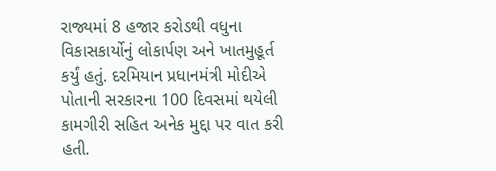રાજ્યમાં 8 હજાર કરોડથી વધુના વિકાસકાર્યોનું લોકાર્પણ અને ખાતમુહૂર્ત કર્યું હતું. દરમિયાન પ્રધાનમંત્રી મોદીએ પોતાની સરકારના 100 દિવસમાં થયેલી કામગીરી સહિત અનેક મુદ્દા પર વાત કરી હતી.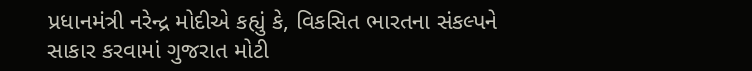પ્રધાનમંત્રી નરેન્દ્ર મોદીએ કહ્યું કે, વિકસિત ભારતના સંકલ્પને સાકાર કરવામાં ગુજરાત મોટી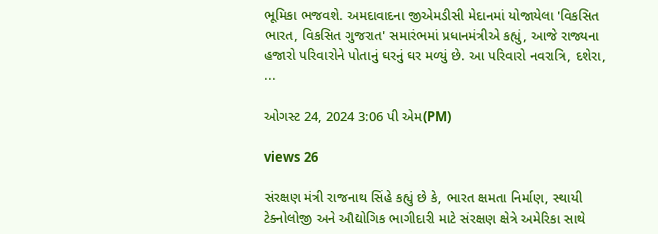ભૂમિકા ભજવશે. અમદાવાદના જીએમડીસી મેદાનમાં યોજાયેલા 'વિકસિત ભારત, વિકસિત ગુજરાત' સમારંભમાં પ્રધાનમંત્રીએ કહ્યું, આજે રાજ્યના હજારો પરિવારોને પોતાનું ઘરનું ઘર મળ્યું છે. આ પરિવારો નવરાત્રિ, દશેરા, ...

ઓગસ્ટ 24, 2024 3:06 પી એમ(PM)

views 26

સંરક્ષણ મંત્રી રાજનાથ સિંહે કહ્યું છે કે, ભારત ક્ષમતા નિર્માણ, સ્થાયી ટેક્નોલોજી અને ઔદ્યોગિક ભાગીદારી માટે સંરક્ષણ ક્ષેત્રે અમેરિકા સાથે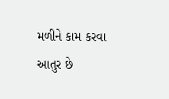મળીને કામ કરવા આતુર છે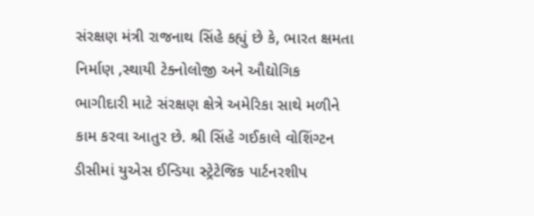સંરક્ષણ મંત્રી રાજનાથ સિંહે કહ્યું છે કે, ભારત ક્ષમતા નિર્માણ ,સ્થાયી ટેક્નોલોજી અને ઔદ્યોગિક ભાગીદારી માટે સંરક્ષણ ક્ષેત્રે અમેરિકા સાથે મળીને કામ કરવા આતુર છે. શ્રી સિંહે ગઈકાલે વોશિંગ્ટન ડીસીમાં યુએસ ઈન્ડિયા સ્ટ્રેટેજિક પાર્ટનરશીપ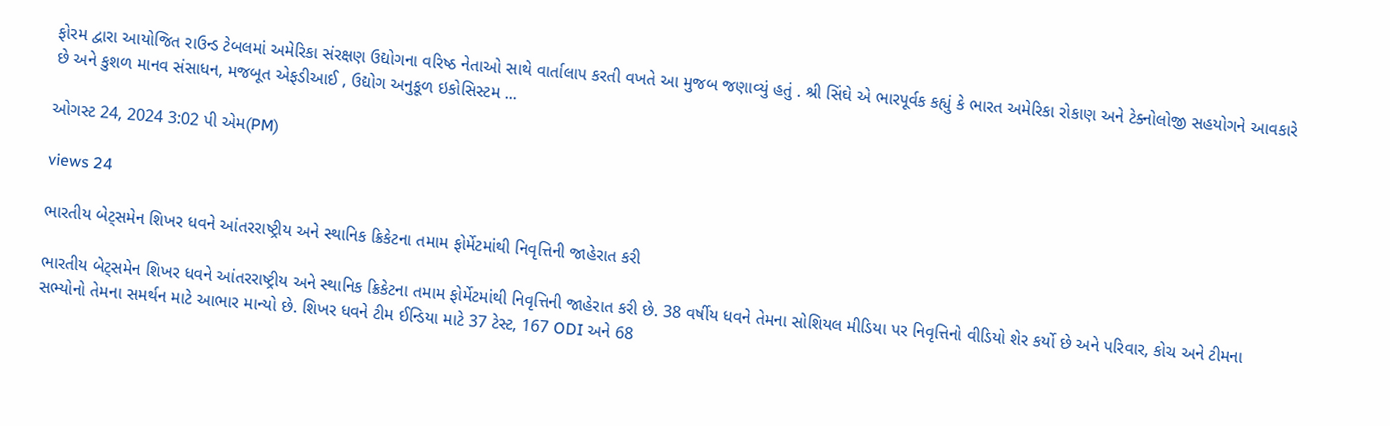ફોરમ દ્વારા આયોજિત રાઉન્ડ ટેબલમાં અમેરિકા સંરક્ષણ ઉદ્યોગના વરિષ્ઠ નેતાઓ સાથે વાર્તાલાપ કરતી વખતે આ મુજબ જણાવ્યું હતું . શ્રી સિંઘે એ ભારપૂર્વક કહ્યું કે ભારત અમેરિકા રોકાણ અને ટેક્નોલોજી સહયોગને આવકારે છે અને કુશળ માનવ સંસાધન, મજબૂત એફડીઆઈ , ઉદ્યોગ અનુકૂળ ઇકોસિસ્ટમ ...

ઓગસ્ટ 24, 2024 3:02 પી એમ(PM)

views 24

ભારતીય બેટ્સમેન શિખર ધવને આંતરરાષ્ટ્રીય અને સ્થાનિક ક્રિકેટના તમામ ફોર્મેટમાંથી નિવૃત્તિની જાહેરાત કરી

ભારતીય બેટ્સમેન શિખર ધવને આંતરરાષ્ટ્રીય અને સ્થાનિક ક્રિકેટના તમામ ફોર્મેટમાંથી નિવૃત્તિની જાહેરાત કરી છે. 38 વર્ષીય ધવને તેમના સોશિયલ મીડિયા પર નિવૃત્તિનો વીડિયો શેર કર્યો છે અને પરિવાર, કોચ અને ટીમના સભ્યોનો તેમના સમર્થન માટે આભાર માન્યો છે. શિખર ધવને ટીમ ઈન્ડિયા માટે 37 ટેસ્ટ, 167 ODI અને 68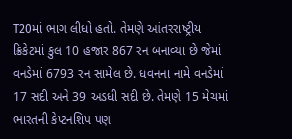T20માં ભાગ લીધો હતો. તેમણે આંતરરાષ્ટ્રીય ક્રિકેટમાં કુલ 10 હજાર 867 રન બનાવ્યા છે જેમાં વનડેમાં 6793 રન સામેલ છે. ધવનના નામે વનડેમાં 17 સદી અને 39 અડધી સદી છે. તેમણે 15 મેચમાં ભારતની કેપ્ટનશિપ પણ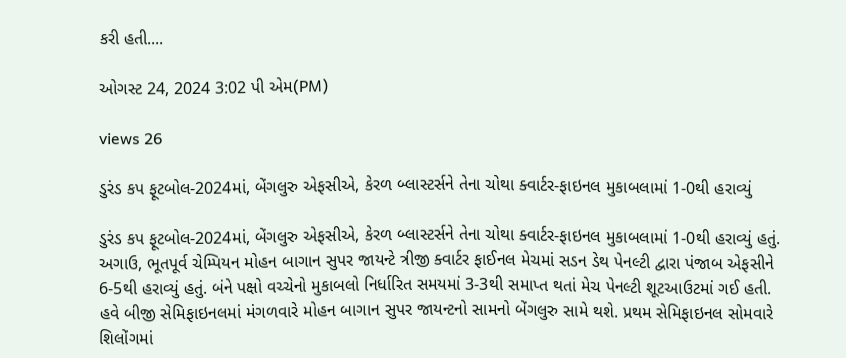કરી હતી....

ઓગસ્ટ 24, 2024 3:02 પી એમ(PM)

views 26

ડુરંડ કપ ફૂટબોલ-2024માં, બેંગલુરુ એફસીએ, કેરળ બ્લાસ્ટર્સને તેના ચોથા ક્વાર્ટર-ફાઇનલ મુકાબલામાં 1-0થી હરાવ્યું

ડુરંડ કપ ફૂટબોલ-2024માં, બેંગલુરુ એફસીએ, કેરળ બ્લાસ્ટર્સને તેના ચોથા ક્વાર્ટર-ફાઇનલ મુકાબલામાં 1-0થી હરાવ્યું હતું. અગાઉ, ભૂતપૂર્વ ચેમ્પિયન મોહન બાગાન સુપર જાયન્ટે ત્રીજી ક્વાર્ટર ફાઈનલ મેચમાં સડન ડેથ પેનલ્ટી દ્વારા પંજાબ એફસીને 6-5થી હરાવ્યું હતું. બંને પક્ષો વચ્ચેનો મુકાબલો નિર્ધારિત સમયમાં 3-3થી સમાપ્ત થતાં મેચ પેનલ્ટી શૂટઆઉટમાં ગઈ હતી. હવે બીજી સેમિફાઇનલમાં મંગળવારે મોહન બાગાન સુપર જાયન્ટનો સામનો બેંગલુરુ સામે થશે. પ્રથમ સેમિફાઇનલ સોમવારે શિલોંગમાં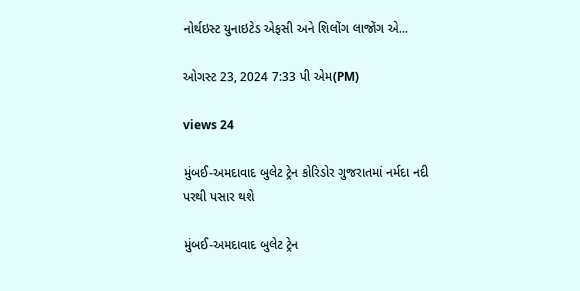નોર્થઇસ્ટ યુનાઇટેડ એફસી અને શિલોંગ લાજોંગ એ...

ઓગસ્ટ 23, 2024 7:33 પી એમ(PM)

views 24

મુંબઈ-અમદાવાદ બુલેટ ટ્રેન કોરિડોર ગુજરાતમાં નર્મદા નદી પરથી પસાર થશે

મુંબઈ-અમદાવાદ બુલેટ ટ્રેન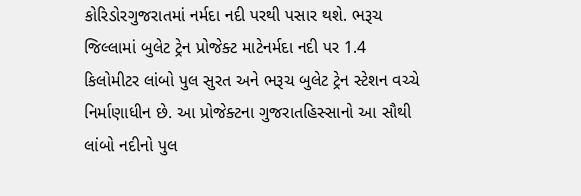કોરિડોરગુજરાતમાં નર્મદા નદી પરથી પસાર થશે. ભરૂચ જિલ્લામાં બુલેટ ટ્રેન પ્રોજેક્ટ માટેનર્મદા નદી પર 1.4 કિલોમીટર લાંબો પુલ સુરત અને ભરૂચ બુલેટ ટ્રેન સ્ટેશન વચ્ચે નિર્માણાધીન છે. આ પ્રોજેક્ટના ગુજરાતહિસ્સાનો આ સૌથી લાંબો નદીનો પુલ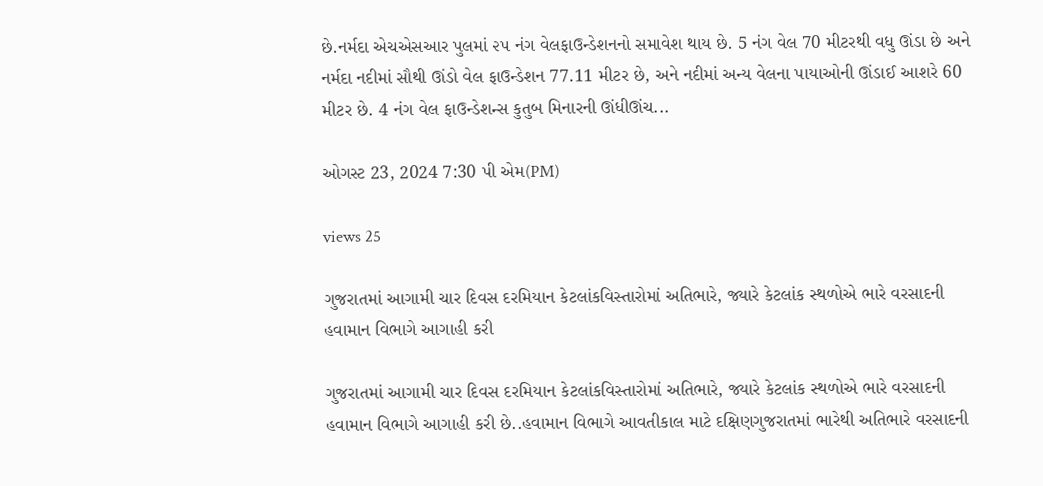છે.નર્મદા એચએસઆર પુલમાં ૨૫ નંગ વેલફાઉન્ડેશનનો સમાવેશ થાય છે. 5 નંગ વેલ 70 મીટરથી વધુ ઊંડા છે અને નર્મદા નદીમાં સૌથી ઊંડો વેલ ફાઉન્ડેશન 77.11 મીટર છે, અને નદીમાં અન્ય વેલના પાયાઓની ઊંડાઈ આશરે 60 મીટર છે. 4 નંગ વેલ ફાઉન્ડેશન્સ કુતુબ મિનારની ઊંધીઊંચ...

ઓગસ્ટ 23, 2024 7:30 પી એમ(PM)

views 25

ગુજરાતમાં આગામી ચાર દિવસ દરમિયાન કેટલાંકવિસ્તારોમાં અતિભારે, જ્યારે કેટલાંક સ્થળોએ ભારે વરસાદની હવામાન વિભાગે આગાહી કરી

ગુજરાતમાં આગામી ચાર દિવસ દરમિયાન કેટલાંકવિસ્તારોમાં અતિભારે, જ્યારે કેટલાંક સ્થળોએ ભારે વરસાદની હવામાન વિભાગે આગાહી કરી છે..હવામાન વિભાગે આવતીકાલ માટે દક્ષિણગુજરાતમાં ભારેથી અતિભારે વરસાદની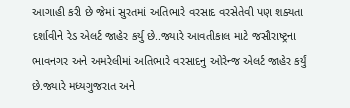આગાહી કરી છે જેમાં સુરતમાં અતિભારે વરસાદ વરસેતેવી પણ શક્યતા દર્શાવીને રેડ એલર્ટ જાહેર કર્યુ છે..જ્યારે આવતીકાલ માટે જસૌરાષ્ટ્રના ભાવનગર અને અમરેલીમાં અતિભારે વરસાદનુ ઓરેન્જ એલર્ટ જાહેર કર્યું છે.જ્યારે મધ્યગુજરાત અને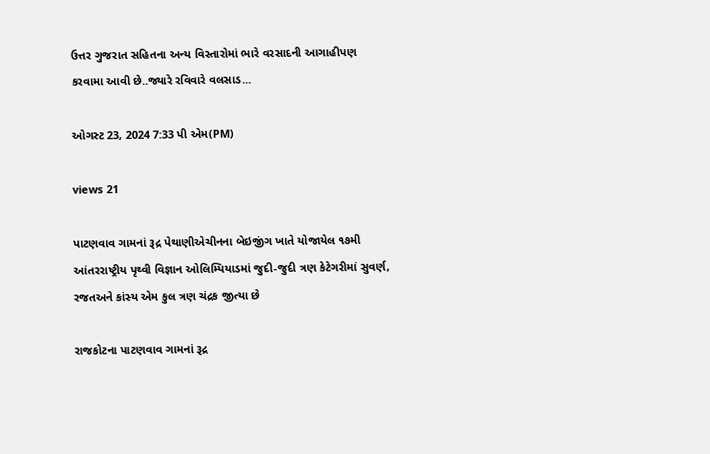ઉત્તર ગુજરાત સહિતના અન્ય વિસ્તારોમાં ભારે વરસાદની આગાહીપણ કરવામા આવી છે..જ્યારે રવિવારે વલસાડ...

ઓગસ્ટ 23, 2024 7:33 પી એમ(PM)

views 21

પાટણવાવ ગામનાં રૂદ્ર પેથાણીએચીનના બેઇજીંગ ખાતે યોજાયેલ ૧૭મી આંતરરાષ્ટ્રીય પૃથ્વી વિજ્ઞાન ઓલિમ્પિયાડમાં જુદી-જુદી ત્રણ કેટેગરીમાં સુવર્ણ, રજતઅને કાંસ્ય એમ કુલ ત્રણ ચંદ્રક જીત્યા છે

રાજકોટના પાટણવાવ ગામનાં રૂદ્ર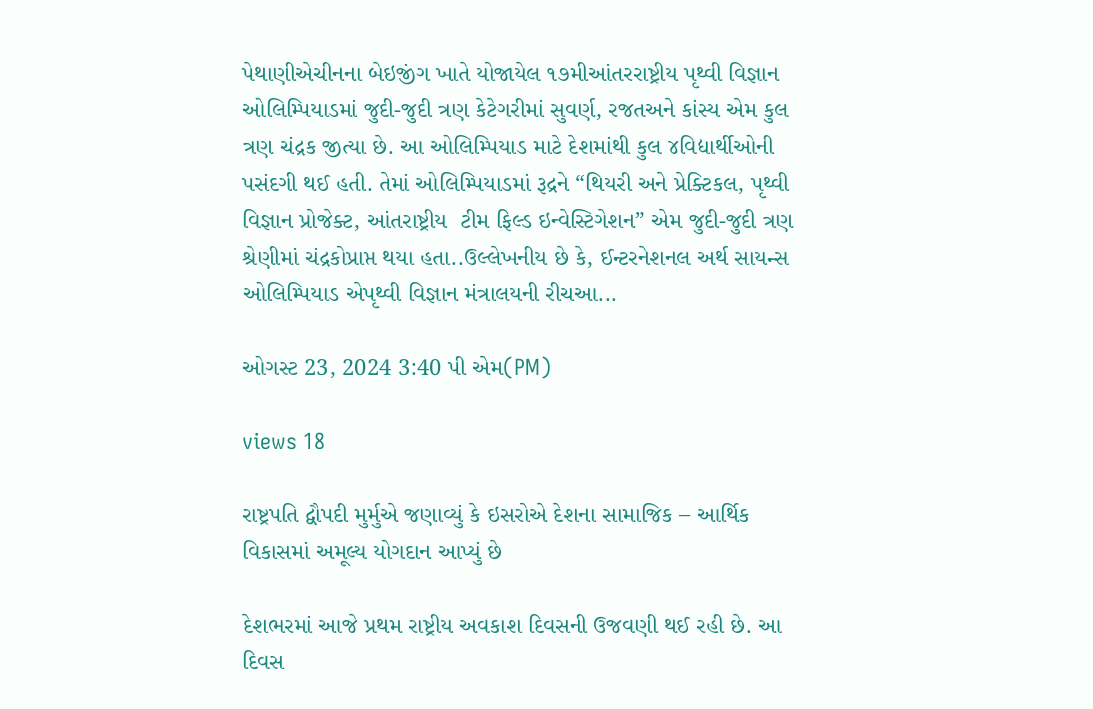પેથાણીએચીનના બેઇજીંગ ખાતે યોજાયેલ ૧૭મીઆંતરરાષ્ટ્રીય પૃથ્વી વિજ્ઞાન ઓલિમ્પિયાડમાં જુદી-જુદી ત્રણ કેટેગરીમાં સુવર્ણ, રજતઅને કાંસ્ય એમ કુલ ત્રણ ચંદ્રક જીત્યા છે. આ ઓલિમ્પિયાડ માટે દેશમાંથી કુલ ૪વિદ્યાર્થીઓની પસંદગી થઈ હતી. તેમાં ઓલિમ્પિયાડમાં રૂદ્રને “થિયરી અને પ્રેક્ટિકલ, પૃથ્વી વિજ્ઞાન પ્રોજેક્ટ, આંતરાષ્ટ્રીય  ટીમ ફિલ્ડ ઇન્વેસ્ટિગેશન” એમ જુદી-જુદી ત્રણ શ્રેણીમાં ચંદ્રકોપ્રાપ્ત થયા હતા..ઉલ્લેખનીય છે કે, ઈન્ટરનેશનલ અર્થ સાયન્સ ઓલિમ્પિયાડ એપૃથ્વી વિજ્ઞાન મંત્રાલયની રીચઆ...

ઓગસ્ટ 23, 2024 3:40 પી એમ(PM)

views 18

રાષ્ટ્રપતિ દ્વૌપદી મુર્મુએ જણાવ્યું કે ઇસરોએ દેશના સામાજિક – આર્થિક વિકાસમાં અમૂલ્ય યોગદાન આપ્યું છે

દેશભરમાં આજે પ્રથમ રાષ્ટ્રીય અવકાશ દિવસની ઉજવણી થઈ રહી છે. આ દિવસ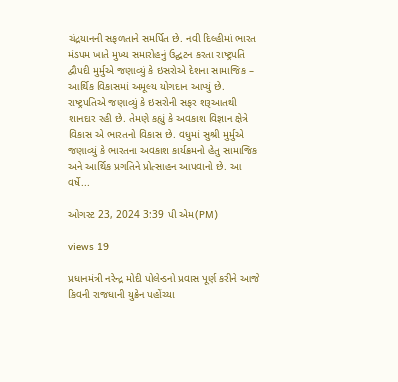ચંદ્રયાનની સફળતાને સમર્પિત છે. નવી દિલ્હીમાં ભારત મંડપમ ખાતે મુખ્ય સમારોહનું ઉદ્ઘટન કરતા રાષ્ટ્રપતિ દ્વૌપદી મુર્મુએ જણાવ્યું કે ઇસરોએ દેશના સામાજિક – આર્થિક વિકાસમાં અમૂલ્ય યોગદાન આપ્યું છે. રાષ્ટ્રપતિએ જણાવ્યું કે ઇસરોની સફર શરૂઆતથી શાનદાર રહી છે. તેમણે કહ્યું કે અવકાશ વિજ્ઞાન ક્ષેત્રે વિકાસ એ ભારતનો વિકાસ છે. વધુમાં સુશ્રી મુર્મુએ જણાવ્યું કે ભારતના અવકાશ કાર્યક્રમનો હેતુ સામાજિક અને આર્થિક પ્રગતિને પ્રોત્સાહન આપવાનો છે. આ વર્ષે...

ઓગસ્ટ 23, 2024 3:39 પી એમ(PM)

views 19

પ્રધાનમંત્રી નરેન્દ્ર મોદી પોલેન્ડનો પ્રવાસ પૂર્ણ કરીને આજે કિવની રાજધાની યુક્રેન પહોંચ્યા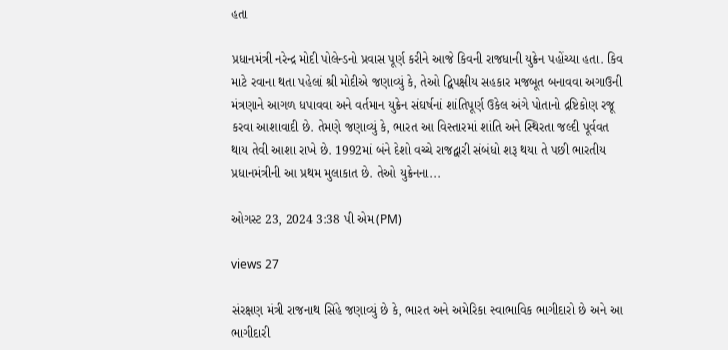હતા

પ્રધાનમંત્રી નરેન્દ્ર મોદી પોલેન્ડનો પ્રવાસ પૂર્ણ કરીને આજે કિવની રાજધાની યુક્રેન પહોંચ્યા હતા. કિવ માટે રવાના થતા પહેલાં શ્રી મોદીએ જણાવ્યું કે, તેઓ દ્વિપક્ષીય સહકાર મજબૂત બનાવવા અગાઉની મંત્રણાને આગળ ધપાવવા અને વર્તમાન યુક્રેન સંઘર્ષનાં શાંતિપૂર્ણ ઉકેલ અંગે પોતાનો દ્રષ્ટિકોણ રજૂ કરવા આશાવાદી છે. તેમણે જણાવ્યું કે, ભારત આ વિસ્તારમાં શાંતિ અને સ્થિરતા જલ્દી પૂર્વવત થાય તેવી આશા રાખે છે. 1992માં બંને દેશો વચ્ચે રાજદ્વારી સંબંધો શરૂ થયા તે પછી ભારતીય પ્રધાનમંત્રીની આ પ્રથમ મુલાકાત છે. તેઓ યુક્રેનના...

ઓગસ્ટ 23, 2024 3:38 પી એમ(PM)

views 27

સંરક્ષણ મંત્રી રાજનાથ સિંહે જણાવ્યું છે કે, ભારત અને અમેરિકા સ્વાભાવિક ભાગીદારો છે અને આ ભાગીદારી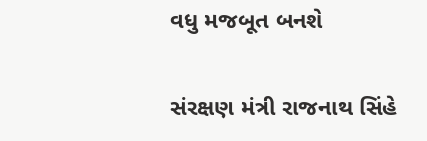વધુ મજબૂત બનશે

સંરક્ષણ મંત્રી રાજનાથ સિંહે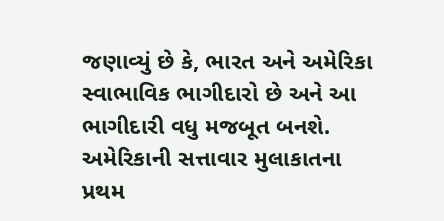જણાવ્યું છે કે, ભારત અને અમેરિકા સ્વાભાવિક ભાગીદારો છે અને આ ભાગીદારી વધુ મજબૂત બનશે. અમેરિકાની સત્તાવાર મુલાકાતના પ્રથમ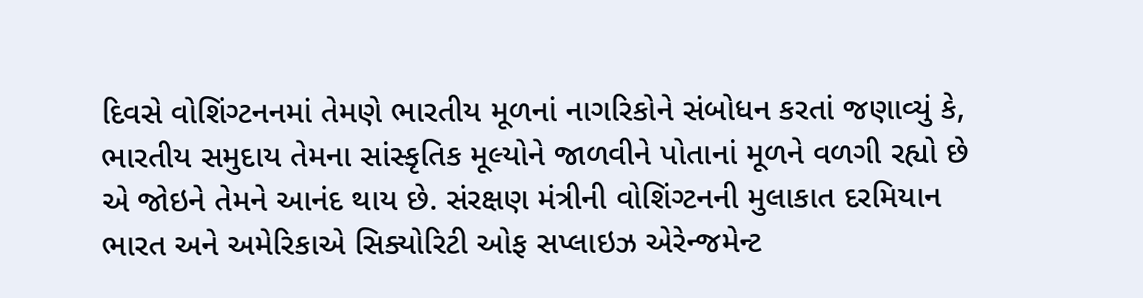દિવસે વોશિંગ્ટનનમાં તેમણે ભારતીય મૂળનાં નાગરિકોને સંબોધન કરતાં જણાવ્યું કે, ભારતીય સમુદાય તેમના સાંસ્કૃતિક મૂલ્યોને જાળવીને પોતાનાં મૂળને વળગી રહ્યો છે એ જોઇને તેમને આનંદ થાય છે. સંરક્ષણ મંત્રીની વોશિંગ્ટનની મુલાકાત દરમિયાન ભારત અને અમેરિકાએ સિક્યોરિટી ઓફ સપ્લાઇઝ એરેન્જમેન્ટ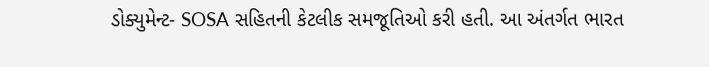ડોક્યુમેન્ટ- SOSA સહિતની કેટલીક સમજૂતિઓ કરી હતી. આ અંતર્ગત ભારત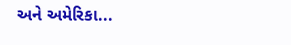અને અમેરિકા...